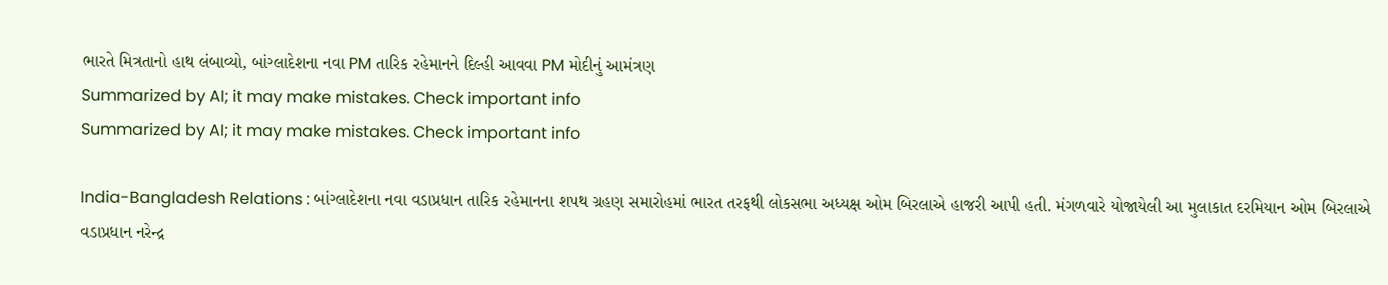ભારતે મિત્રતાનો હાથ લંબાવ્યો, બાંગ્લાદેશના નવા PM તારિક રહેમાનને દિલ્હી આવવા PM મોદીનું આમંત્રણ
Summarized by AI; it may make mistakes. Check important info
Summarized by AI; it may make mistakes. Check important info

India-Bangladesh Relations : બાંગ્લાદેશના નવા વડાપ્રધાન તારિક રહેમાનના શપથ ગ્રહણ સમારોહમાં ભારત તરફથી લોકસભા અધ્યક્ષ ઓમ બિરલાએ હાજરી આપી હતી. મંગળવારે યોજાયેલી આ મુલાકાત દરમિયાન ઓમ બિરલાએ વડાપ્રધાન નરેન્દ્ર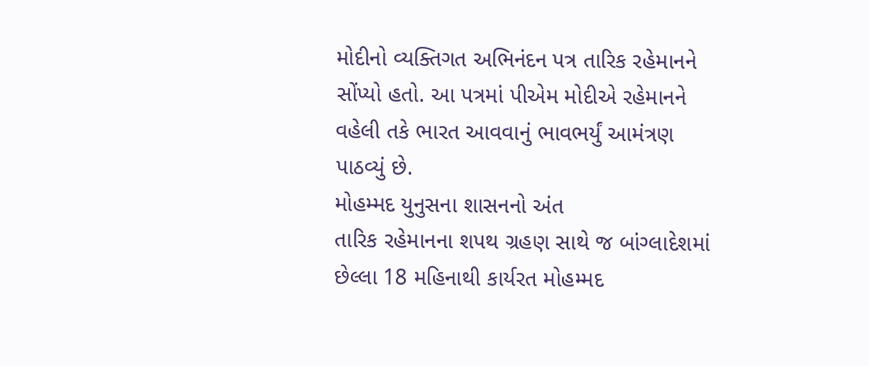મોદીનો વ્યક્તિગત અભિનંદન પત્ર તારિક રહેમાનને સોંપ્યો હતો. આ પત્રમાં પીએમ મોદીએ રહેમાનને વહેલી તકે ભારત આવવાનું ભાવભર્યું આમંત્રણ પાઠવ્યું છે.
મોહમ્મદ યુનુસના શાસનનો અંત
તારિક રહેમાનના શપથ ગ્રહણ સાથે જ બાંગ્લાદેશમાં છેલ્લા 18 મહિનાથી કાર્યરત મોહમ્મદ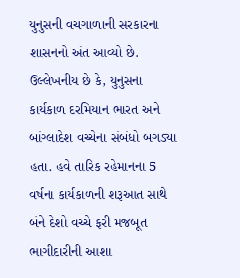યુનુસની વચગાળાની સરકારના શાસનનો અંત આવ્યો છે. ઉલ્લેખનીય છે કે, યુનુસના કાર્યકાળ દરમિયાન ભારત અને બાંગ્લાદેશ વચ્ચેના સંબંધો બગડ્યા હતા. હવે તારિક રહેમાનના 5 વર્ષના કાર્યકાળની શરૂઆત સાથે બંને દેશો વચ્ચે ફરી મજબૂત ભાગીદારીની આશા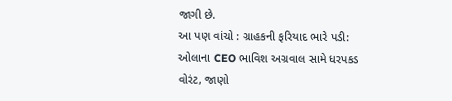જાગી છે.
આ પણ વાંચો : ગ્રાહકની ફરિયાદ ભારે પડી: ઓલાના CEO ભાવિશ અગ્રવાલ સામે ધરપકડ વોરંટ, જાણો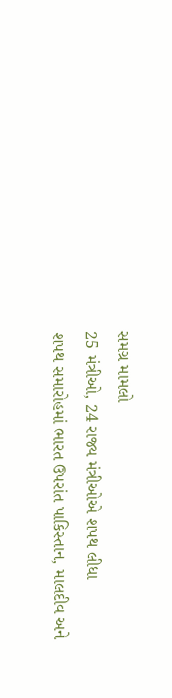સમગ્ર મામલો
25 મંત્રીઓ, 24 રાજ્ય મંત્રીઓએ શપથ લીધા
શપથ સમારોહમાં ભારત ઉપરાંત પાકિસ્તાન, માલદીવ અને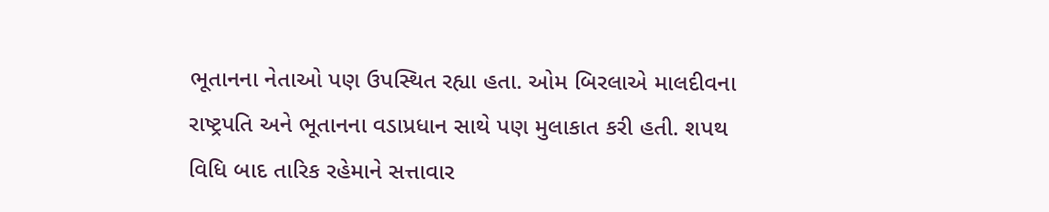ભૂતાનના નેતાઓ પણ ઉપસ્થિત રહ્યા હતા. ઓમ બિરલાએ માલદીવના રાષ્ટ્રપતિ અને ભૂતાનના વડાપ્રધાન સાથે પણ મુલાકાત કરી હતી. શપથ વિધિ બાદ તારિક રહેમાને સત્તાવાર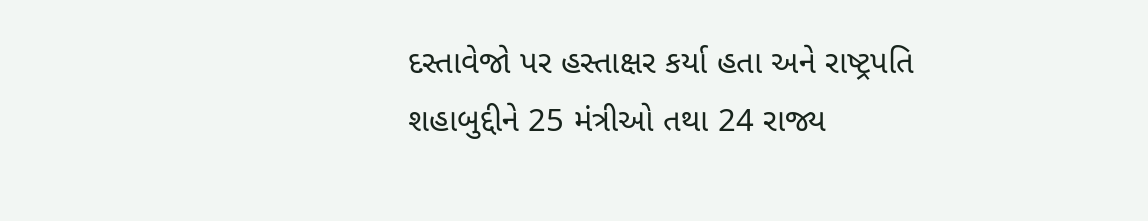દસ્તાવેજો પર હસ્તાક્ષર કર્યા હતા અને રાષ્ટ્રપતિ શહાબુદ્દીને 25 મંત્રીઓ તથા 24 રાજ્ય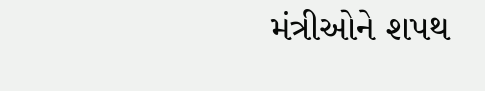મંત્રીઓને શપથ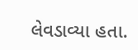લેવડાવ્યા હતા.